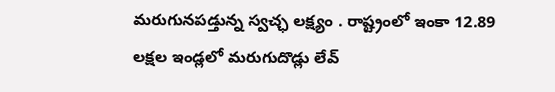మరుగునపడ్తున్న స్వచ్ఛ లక్ష్యం . రాష్ట్రంలో ఇంకా 12.89 లక్షల ఇండ్లలో మరుగుదొడ్లు లేవ్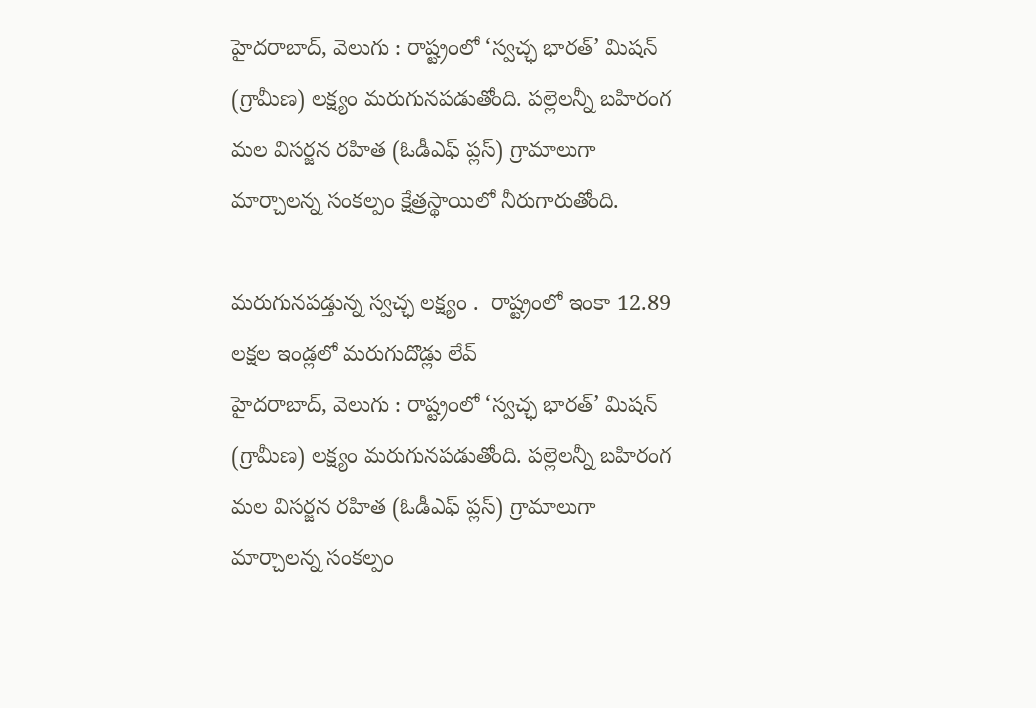హైదరాబాద్, వెలుగు : రాష్ట్రంలో ‘స్వచ్ఛ భారత్’ మిషన్ (గ్రామీణ) లక్ష్యం మరుగునపడుతోంది. పల్లెలన్నీ బహిరంగ మల విసర్జన రహిత (ఓడీఎఫ్ ప్లస్) గ్రామాలుగా మార్చాలన్న సంకల్పం క్షేత్రస్థాయిలో నీరుగారుతోంది.

మరుగునపడ్తున్న స్వచ్ఛ లక్ష్యం .  రాష్ట్రంలో ఇంకా 12.89 లక్షల ఇండ్లలో మరుగుదొడ్లు లేవ్
హైదరాబాద్, వెలుగు : రాష్ట్రంలో ‘స్వచ్ఛ భారత్’ మిషన్ (గ్రామీణ) లక్ష్యం మరుగునపడుతోంది. పల్లెలన్నీ బహిరంగ మల విసర్జన రహిత (ఓడీఎఫ్ ప్లస్) గ్రామాలుగా మార్చాలన్న సంకల్పం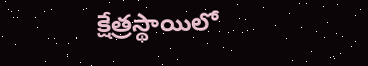క్షేత్రస్థాయిలో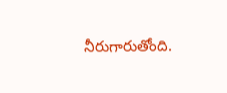నీరుగారుతోంది.